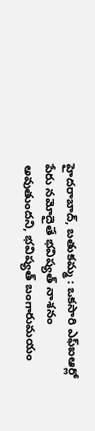హైదరాబాద్, బతుకమ్మ : ఒకసారి ఎఫ్ఐఆర్లో పేరు నమోదైతే భవిష్యత్ నాశనం అవుతుందని, భవిష్యత్ బంగారుమయం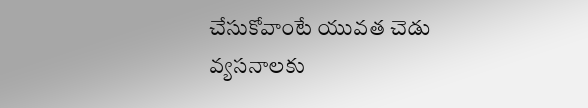చేసుకోవాంటే యువత చెడు వ్యసనాలకు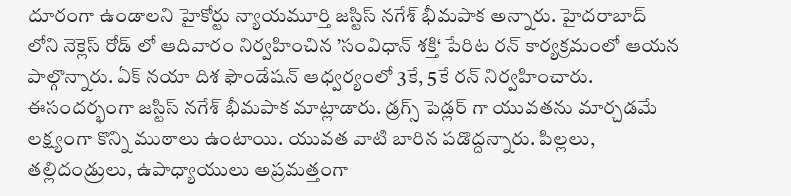దూరంగా ఉండాలని హైకోర్టు న్యాయమూర్తి జస్టిస్ నగేశ్ భీమపాక అన్నారు. హైదరాబాద్ లోని నెక్లెస్ రోడ్ లో ఆదివారం నిర్వహించిన ’సంవిధాన్ శక్తి‘ పేరిట రన్ కార్యక్రమంలో ఆయన పాల్గొన్నారు. ఏక్ నయా దిశ ఫౌండేషన్ ఆధ్వర్యంలో 3కే, 5కే రన్ నిర్వహించారు. ఈసందర్భంగా జస్టిస్ నగేశ్ భీమపాక మాట్లాడారు. డ్రగ్స్ పెడ్లర్ గా యువతను మార్చడమే లక్ష్యంగా కొన్ని ముఠాలు ఉంటాయి. యువత వాటి బారిన పడొద్దన్నారు. పిల్లలు, తల్లిదండ్రులు, ఉపాధ్యాయులు అప్రమత్తంగా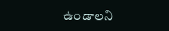ఉండాలని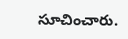సూచించారు.